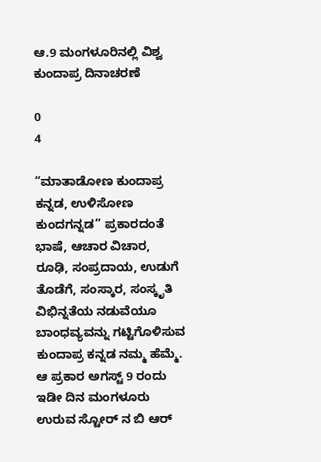ಆ.9 ಮಂಗಳೂರಿನಲ್ಲಿ ವಿಶ್ವ ಕುಂದಾಪ್ರ ದಿನಾಚರಣೆ

0
4

“ಮಾತಾಡೋಣ ಕುಂದಾಪ್ರ ಕನ್ನಡ, ಉಳಿಸೋಣ ಕುಂದಗನ್ನಡ” ಪ್ರಕಾರದಂತೆ ಭಾಷೆ, ಆಚಾರ ವಿಚಾರ, ರೂಢಿ, ಸಂಪ್ರದಾಯ, ಉಡುಗೆ ತೊಡೆಗೆ, ಸಂಸ್ಕಾರ, ಸಂಸ್ಕೃತಿ ವಿಭಿನ್ನತೆಯ ನಡುವೆಯೂ ಬಾಂಧವ್ಯವನ್ನು ಗಟ್ಟಿಗೊಳಿಸುವ ಕುಂದಾಪ್ರ ಕನ್ನಡ ನಮ್ಮ ಹೆಮ್ಮೆ. ಆ ಪ್ರಕಾರ ಅಗಸ್ಟ್ 9 ರಂದು ಇಡೀ ದಿನ ಮಂಗಳೂರು ಉರುವ ಸ್ಟೋರ್ ನ ಬಿ ಆರ್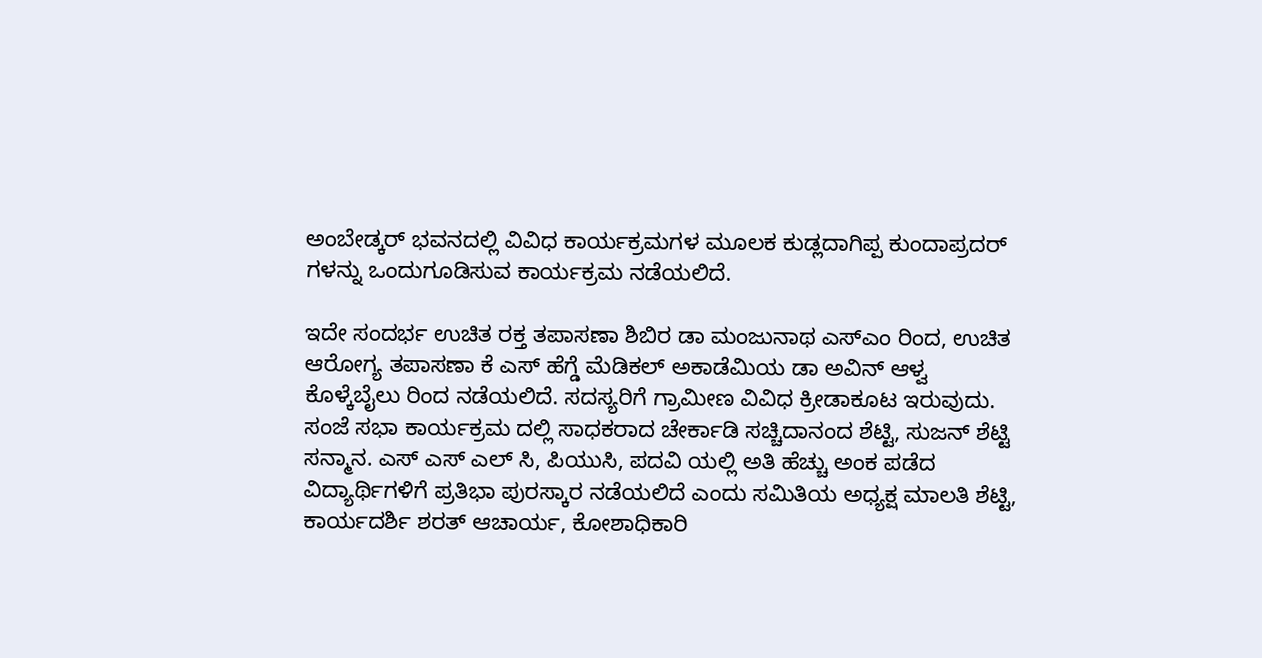ಅಂಬೇಡ್ಕರ್ ಭವನದಲ್ಲಿ ವಿವಿಧ ಕಾರ್ಯಕ್ರಮಗಳ ಮೂಲಕ ಕುಡ್ಲದಾಗಿಪ್ಪ ಕುಂದಾಪ್ರದರ್ ಗಳನ್ನು ಒಂದುಗೂಡಿಸುವ ಕಾರ್ಯಕ್ರಮ ನಡೆಯಲಿದೆ.

ಇದೇ ಸಂದರ್ಭ ಉಚಿತ ರಕ್ತ ತಪಾಸಣಾ ಶಿಬಿರ ಡಾ ಮಂಜುನಾಥ ಎಸ್ಎಂ ರಿಂದ, ಉಚಿತ ಆರೋಗ್ಯ ತಪಾಸಣಾ ಕೆ ಎಸ್ ಹೆಗ್ಡೆ ಮೆಡಿಕಲ್ ಅಕಾಡೆಮಿಯ ಡಾ ಅವಿನ್ ಆಳ್ವ ಕೊಳ್ಕೆಬೈಲು ರಿಂದ ನಡೆಯಲಿದೆ. ಸದಸ್ಯರಿಗೆ ಗ್ರಾಮೀಣ ವಿವಿಧ ಕ್ರೀಡಾಕೂಟ ಇರುವುದು. ಸಂಜೆ ಸಭಾ ಕಾರ್ಯಕ್ರಮ ದಲ್ಲಿ ಸಾಧಕರಾದ ಚೇರ್ಕಾಡಿ ಸಚ್ಚಿದಾನಂದ ಶೆಟ್ಟಿ, ಸುಜನ್ ಶೆಟ್ಟಿ ಸನ್ಮಾನ. ಎಸ್ ಎಸ್ ಎಲ್ ಸಿ, ಪಿಯುಸಿ, ಪದವಿ ಯಲ್ಲಿ ಅತಿ ಹೆಚ್ಚು ಅಂಕ ಪಡೆದ ವಿದ್ಯಾರ್ಥಿಗಳಿಗೆ ಪ್ರತಿಭಾ ಪುರಸ್ಕಾರ ನಡೆಯಲಿದೆ ಎಂದು ಸಮಿತಿಯ ಅಧ್ಯಕ್ಷ ಮಾಲತಿ ಶೆಟ್ಟಿ, ಕಾರ್ಯದರ್ಶಿ ಶರತ್ ಆಚಾರ್ಯ, ಕೋಶಾಧಿಕಾರಿ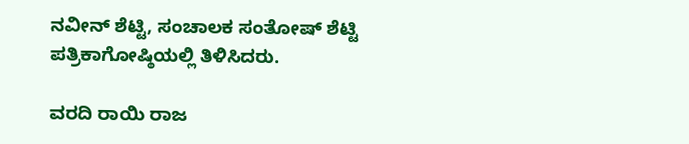ನವೀನ್ ಶೆಟ್ಟಿ, ಸಂಚಾಲಕ ಸಂತೋಷ್ ಶೆಟ್ಟಿ ಪತ್ರಿಕಾಗೋಷ್ಠಿಯಲ್ಲಿ ತಿಳಿಸಿದರು.

ವರದಿ ರಾಯಿ ರಾಜ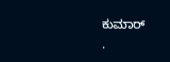ಕುಮಾರ್
.